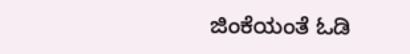ಜಿಂಕೆಯಂತೆ ಓಡಿ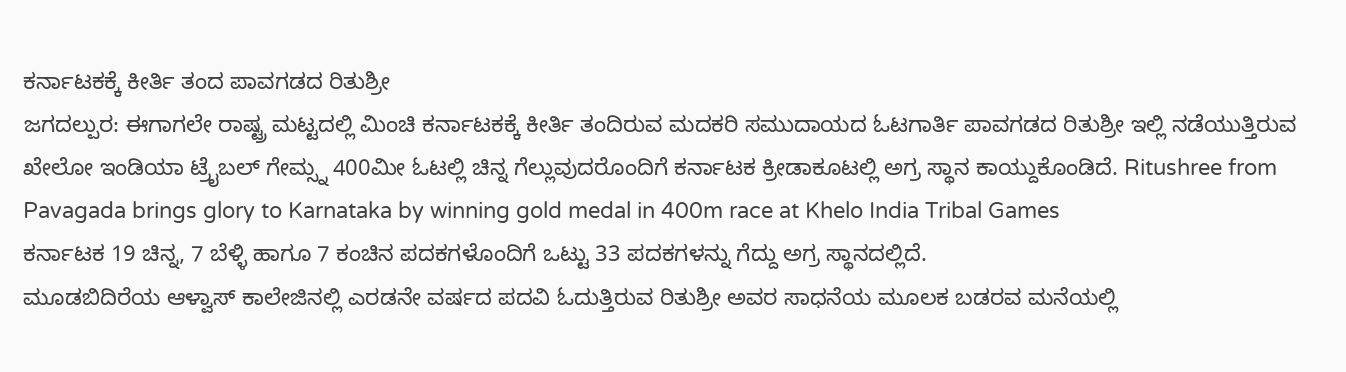ಕರ್ನಾಟಕಕ್ಕೆ ಕೀರ್ತಿ ತಂದ ಪಾವಗಡದ ರಿತುಶ್ರೀ
ಜಗದಲ್ಪುರ: ಈಗಾಗಲೇ ರಾಷ್ಟ್ರ ಮಟ್ಟದಲ್ಲಿ ಮಿಂಚಿ ಕರ್ನಾಟಕಕ್ಕೆ ಕೀರ್ತಿ ತಂದಿರುವ ಮದಕರಿ ಸಮುದಾಯದ ಓಟಗಾರ್ತಿ ಪಾವಗಡದ ರಿತುಶ್ರೀ ಇಲ್ಲಿ ನಡೆಯುತ್ತಿರುವ ಖೇಲೋ ಇಂಡಿಯಾ ಟ್ರೈಬಲ್ ಗೇಮ್ಸ್ನ 400ಮೀ ಓಟಲ್ಲಿ ಚಿನ್ನ ಗೆಲ್ಲುವುದರೊಂದಿಗೆ ಕರ್ನಾಟಕ ಕ್ರೀಡಾಕೂಟಲ್ಲಿ ಅಗ್ರ ಸ್ಥಾನ ಕಾಯ್ದುಕೊಂಡಿದೆ. Ritushree from Pavagada brings glory to Karnataka by winning gold medal in 400m race at Khelo India Tribal Games
ಕರ್ನಾಟಕ 19 ಚಿನ್ನ, 7 ಬೆಳ್ಳಿ ಹಾಗೂ 7 ಕಂಚಿನ ಪದಕಗಳೊಂದಿಗೆ ಒಟ್ಟು 33 ಪದಕಗಳನ್ನು ಗೆದ್ದು ಅಗ್ರ ಸ್ಥಾನದಲ್ಲಿದೆ.
ಮೂಡಬಿದಿರೆಯ ಆಳ್ವಾಸ್ ಕಾಲೇಜಿನಲ್ಲಿ ಎರಡನೇ ವರ್ಷದ ಪದವಿ ಓದುತ್ತಿರುವ ರಿತುಶ್ರೀ ಅವರ ಸಾಧನೆಯ ಮೂಲಕ ಬಡರವ ಮನೆಯಲ್ಲಿ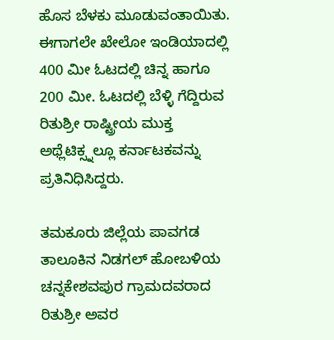ಹೊಸ ಬೆಳಕು ಮೂಡುವಂತಾಯಿತು. ಈಗಾಗಲೇ ಖೇಲೋ ಇಂಡಿಯಾದಲ್ಲಿ 400 ಮೀ ಓಟದಲ್ಲಿ ಚಿನ್ನ ಹಾಗೂ 200 ಮೀ. ಓಟದಲ್ಲಿ ಬೆಳ್ಳಿ ಗೆದ್ದಿರುವ ರಿತುಶ್ರೀ ರಾಷ್ಟ್ರೀಯ ಮುಕ್ತ ಅಥ್ಲೆಟಿಕ್ಸ್ನಲ್ಲೂ ಕರ್ನಾಟಕವನ್ನು ಪ್ರತಿನಿಧಿಸಿದ್ದರು.

ತಮಕೂರು ಜಿಲ್ಲೆಯ ಪಾವಗಡ ತಾಲೂಕಿನ ನಿಡಗಲ್ ಹೋಬಳಿಯ ಚನ್ನಕೇಶವಪುರ ಗ್ರಾಮದವರಾದ ರಿತುಶ್ರೀ ಅವರ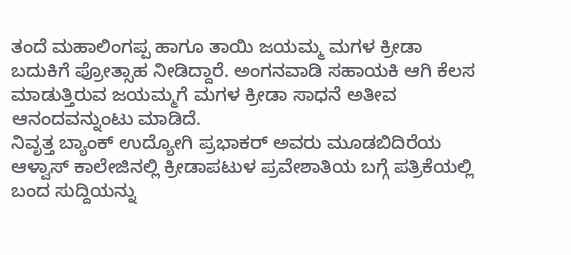ತಂದೆ ಮಹಾಲಿಂಗಪ್ಪ ಹಾಗೂ ತಾಯಿ ಜಯಮ್ಮ ಮಗಳ ಕ್ರೀಡಾ ಬದುಕಿಗೆ ಪ್ರೋತ್ಸಾಹ ನೀಡಿದ್ದಾರೆ. ಅಂಗನವಾಡಿ ಸಹಾಯಕಿ ಆಗಿ ಕೆಲಸ ಮಾಡುತ್ತಿರುವ ಜಯಮ್ಮಗೆ ಮಗಳ ಕ್ರೀಡಾ ಸಾಧನೆ ಅತೀವ ಆನಂದವನ್ನುಂಟು ಮಾಡಿದೆ.
ನಿವೃತ್ತ ಬ್ಯಾಂಕ್ ಉದ್ಯೋಗಿ ಪ್ರಭಾಕರ್ ಅವರು ಮೂಡಬಿದಿರೆಯ ಆಳ್ವಾಸ್ ಕಾಲೇಜಿನಲ್ಲಿ ಕ್ರೀಡಾಪಟುಳ ಪ್ರವೇಶಾತಿಯ ಬಗ್ಗೆ ಪತ್ರಿಕೆಯಲ್ಲಿ ಬಂದ ಸುದ್ದಿಯನ್ನು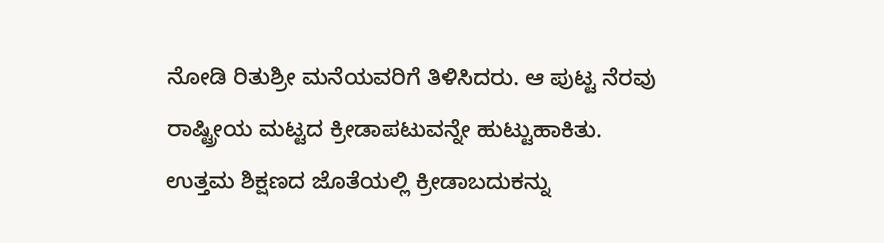ನೋಡಿ ರಿತುಶ್ರೀ ಮನೆಯವರಿಗೆ ತಿಳಿಸಿದರು. ಆ ಪುಟ್ಟ ನೆರವು ರಾಷ್ಟ್ರೀಯ ಮಟ್ಟದ ಕ್ರೀಡಾಪಟುವನ್ನೇ ಹುಟ್ಟುಹಾಕಿತು.
ಉತ್ತಮ ಶಿಕ್ಷಣದ ಜೊತೆಯಲ್ಲಿ ಕ್ರೀಡಾಬದುಕನ್ನು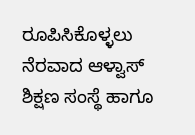ರೂಪಿಸಿಕೊಳ್ಳಲು ನೆರವಾದ ಆಳ್ವಾಸ್ ಶಿಕ್ಷಣ ಸಂಸ್ಥೆ ಹಾಗೂ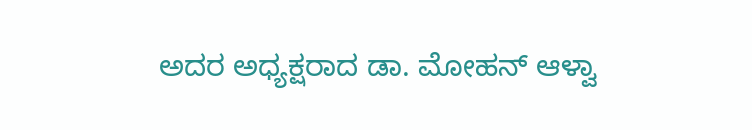ಅದರ ಅಧ್ಯಕ್ಷರಾದ ಡಾ. ಮೋಹನ್ ಆಳ್ವಾ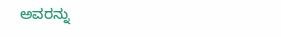ಅವರನ್ನು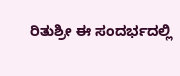ರಿತುಶ್ರೀ ಈ ಸಂದರ್ಭದಲ್ಲಿ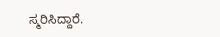ಸ್ಮರಿಸಿದ್ದಾರೆ.